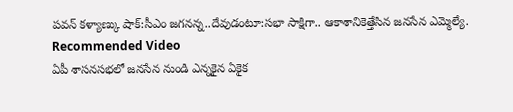పవన్ కళ్యాణ్కు షాక్:సీఎం జగనన్న..దేవుడంటూ:సభా సాక్షిగా.. ఆకాశానికెత్తేసిన జనసేన ఎమ్మెల్యే.
Recommended Video
ఏపీ శాసనసభలో జనసేన నుండి ఎన్నకైన ఏకైక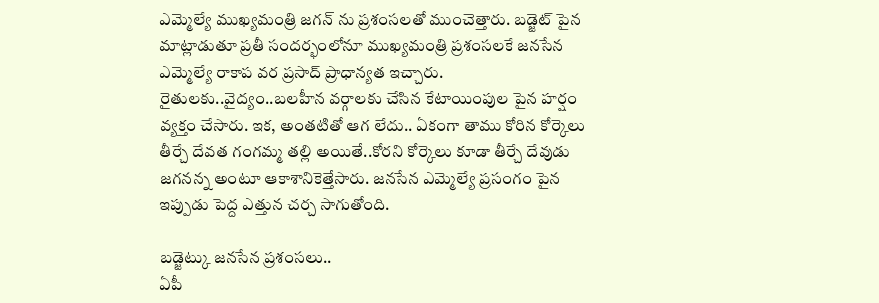ఎమ్మెల్యే ముఖ్యమంత్రి జగన్ ను ప్రశంసలతో ముంచెత్తారు. బడ్జెట్ పైన మాట్లాడుతూ ప్రతీ సందర్భంలోనూ ముఖ్యమంత్రి ప్రశంసలకే జనసేన ఎమ్మెల్యే రాకాప వర ప్రసాద్ ప్రాధాన్యత ఇచ్చారు. రైతులకు..వైద్యం..బలహీన వర్గాలకు చేసిన కేటాయింపుల పైన హర్షం వ్యక్తం చేసారు. ఇక, అంతటితో ఆగ లేదు.. ఏకంగా తాము కోరిన కోర్కెలు తీర్చే దేవత గంగమ్మ తల్లి అయితే..కోరని కోర్కెలు కూడా తీర్చే దేవుడు జగనన్న అంటూ ఆకాశానికెత్తేసారు. జనసేన ఎమ్మెల్యే ప్రసంగం పైన ఇప్పుడు పెద్ద ఎత్తున చర్చ సాగుతోంది.

బడ్జెట్కు జనసేన ప్రశంసలు..
ఏపీ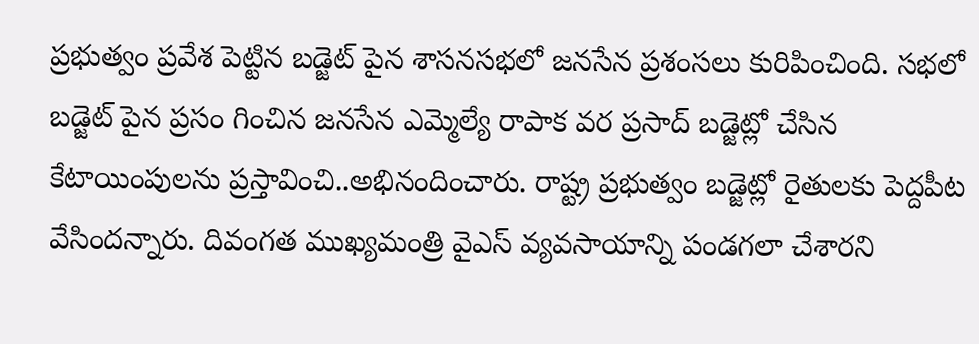ప్రభుత్వం ప్రవేశ పెట్టిన బడ్జెట్ పైన శాసనసభలో జనసేన ప్రశంసలు కురిపించింది. సభలో బడ్జెట్ పైన ప్రసం గించిన జనసేన ఎమ్మెల్యే రాపాక వర ప్రసాద్ బడ్జెట్లో చేసిన కేటాయింపులను ప్రస్తావించి..అభినందించారు. రాష్ట్ర ప్రభుత్వం బడ్జెట్లో రైతులకు పెద్దపీట వేసిందన్నారు. దివంగత ముఖ్యమంత్రి వైఎస్ వ్యవసాయాన్ని పండగలా చేశారని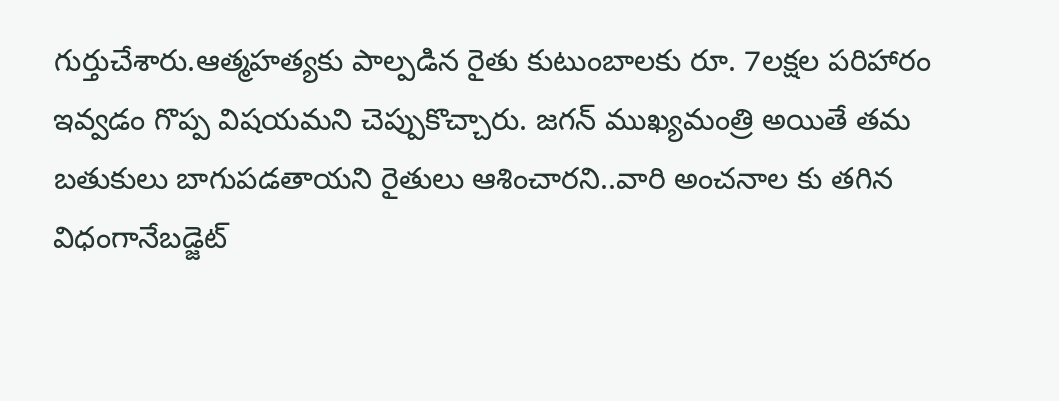గుర్తుచేశారు.ఆత్మహత్యకు పాల్పడిన రైతు కుటుంబాలకు రూ. 7లక్షల పరిహారం ఇవ్వడం గొప్ప విషయమని చెప్పుకొచ్చారు. జగన్ ముఖ్యమంత్రి అయితే తమ బతుకులు బాగుపడతాయని రైతులు ఆశించారని..వారి అంచనాల కు తగిన విధంగానేబడ్జెట్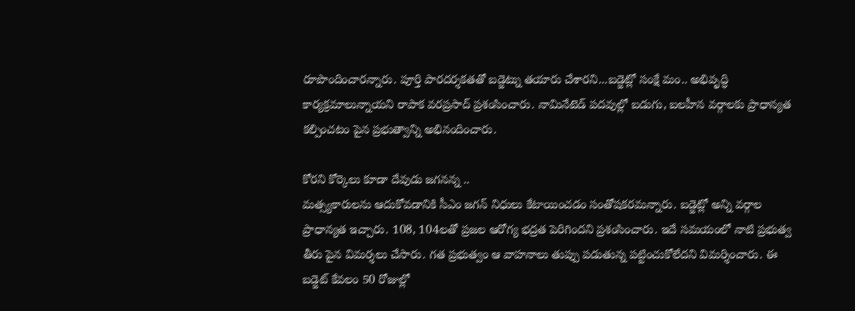రూపొందించారన్నారు. పూర్తి పారదర్శకతతో బడ్జెట్ను తయారు చేశారని...బడ్జెట్లో సంక్షే మం.. అభివృద్ధి కార్యక్రమాలున్నాయని రాపాక వరప్రసాద్ ప్రశంసించారు. నామినేటెడ్ పదవుల్లో బడుగు, బలహీన వర్గాలకు ప్రాధాన్యత కల్పించటం పైన ప్రభుత్వాన్ని అభినందించారు.

కోరని కోర్కెలు కూడా దేవుడు జగనన్న ..
మత్స్యకారులను ఆదుకోవడానికి సీఎం జగన్ నిధులు కేటాయించడం సంతోషకరమన్నారు. బడ్జెట్లో అన్ని వర్గాల ప్రాధాన్యత ఇచ్చారు. 108, 104లతో ప్రజల ఆరోగ్య భద్రత పెరిగిందని ప్రశంసించారు. ఇదే సమయంలో నాటి ప్రభుత్వ తీరు పైన విమర్శలు చేసారు. గత ప్రభుత్వం ఆ వాహనాలు తుప్పు పడుతున్న పట్టించుకోలేదని విమర్శించారు. ఈ బడ్జెట్ కేవలం 50 రోజుల్లో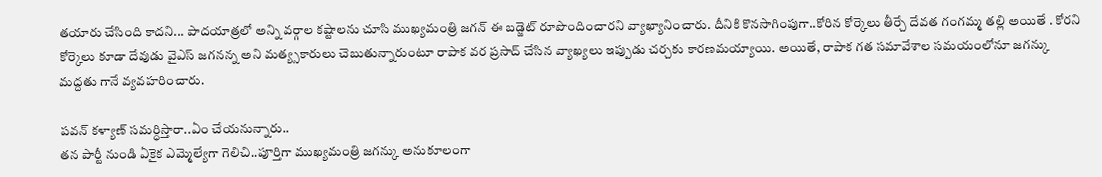తయారు చేసింది కాదని... పాదయాత్రలో అన్ని వర్గాల కష్టాలను చూసి ముఖ్యమంత్రి జగన్ ఈ బడ్జెట్ రూపొందించారని వ్యాఖ్యానించారు. దీనికి కొనసాగింపుగా..కోరిన కోర్కెలు తీర్చే దేవత గంగమ్మ తల్లి అయితే . కోరని కోర్కెలు కూడా దేవుడు వైఎస్ జగనన్న అని మత్య్సకారులు చెబుతున్నారుంటూ రాపాక వర ప్రసాద్ చేసిన వ్యాఖ్యలు ఇప్పుడు చర్చకు కారణమయ్యాయి. అయితే, రాపాక గత సమావేశాల సమయంలోనూ జగన్కు మద్దతు గానే వ్యవహరించారు.

పవన్ కళ్యాణ్ సమర్ధిస్తారా..ఏం చేయనున్నారు..
తన పార్టీ నుండి ఏకైక ఎమ్మెల్యేగా గెలిచి..పూర్తిగా ముఖ్యమంత్రి జగన్కు అనుకూలంగా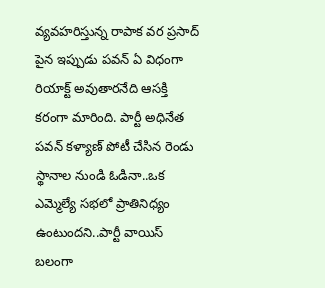వ్యవహరిస్తున్న రాపాక వర ప్రసాద్ పైన ఇప్పుడు పవన్ ఏ విధంగా రియాక్ట్ అవుతారనేది ఆసక్తి కరంగా మారింది. పార్టీ అధినేత పవన్ కళ్యాణ్ పోటీ చేసిన రెండు స్థానాల నుండి ఓడినా..ఒక ఎమ్మెల్యే సభలో ప్రాతినిధ్యం ఉంటుందని..పార్టీ వాయిస్ బలంగా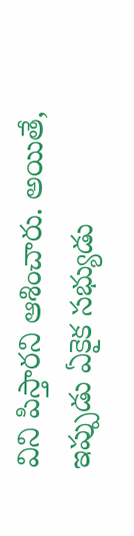విని పిస్తారని ఆశించారు. అయితే, ఇప్పుడు ఏకైక సభ్యుడు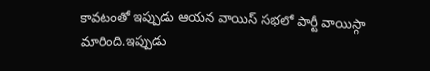కావటంతో ఇప్పుడు ఆయన వాయిస్ సభలో పార్టీ వాయిస్గా మారింది.ఇప్పుడు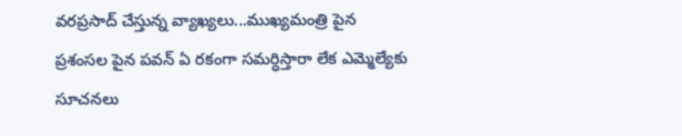వరప్రసాద్ చేస్తున్న వ్యాఖ్యలు...ముఖ్యమంత్రి పైన ప్రశంసల పైన పవన్ ఏ రకంగా సమర్ధిస్తారా లేక ఎమ్మెల్యేకు సూచనలు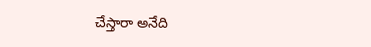చేస్తారా అనేది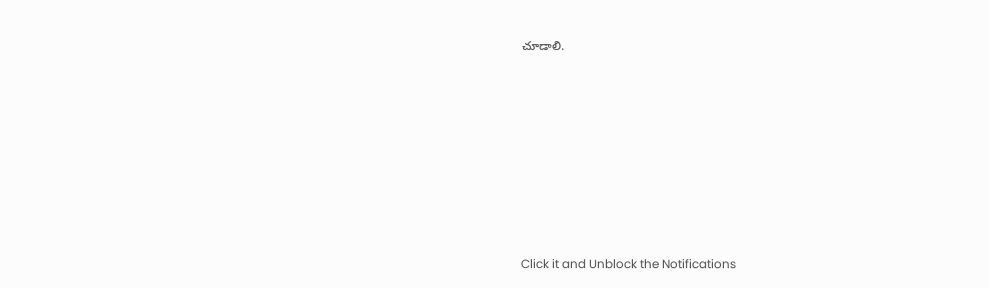చూడాలి.












Click it and Unblock the Notifications